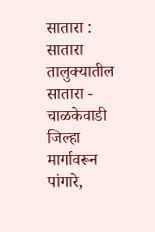सातारा : सातारा तालुक्यातील सातारा - चाळकेवाडी जिल्हा मार्गावरून पांगारे,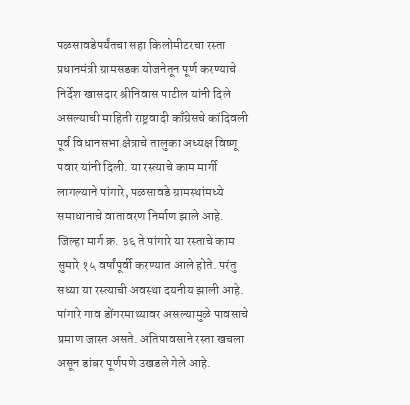पळसावडेपर्यंतचा सहा किलोमीटरचा रस्ता प्रधानमंत्री ग्रामसडक योजनेतून पूर्ण करण्याचे निर्देश खासदार श्रीनिवास पाटील यांनी दिले असल्याची माहिती राष्ट्रवादी काँग्रेसचे कांदिवली पूर्व विधानसभा क्षेत्राचे तालुका अध्यक्ष विष्णू पवार यांनी दिली. या रस्त्याचे काम मार्गी लागल्याने पांगारे, पळसावडे ग्रामस्थांमध्ये समाधानाचे वातावरण निर्माण झाले आहे.
जिल्हा मार्ग क्र. ३६ ते पांगारे या रस्ताचे काम सुमारे १५ वर्षांपूर्वी करण्यात आले होते. परंतु सध्या या रस्त्याची अवस्था दयनीय झाली आहे. पांगारे गाव डोंगरमाथ्यावर असल्यामुळे पावसाचे प्रमाण जास्त असते. अतिपावसाने रस्ता खचला असून डांबर पूर्णपणे उखडले गेले आहे.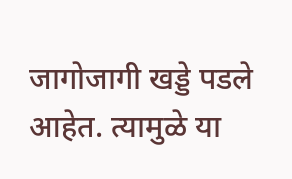जागोजागी खड्डे पडले आहेत. त्यामुळे या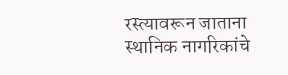रस्त्यावरून जाताना स्थानिक नागरिकांचे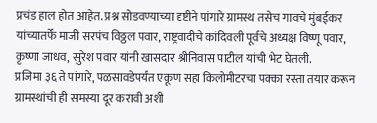प्रचंड हाल होत आहेत. प्रश्न सोडवण्याच्या दृष्टीने पांगारे ग्रामस्थ तसेच गावचे मुंबईकर यांच्यातर्फे माजी सरपंच विठ्ठल पवार, राष्ट्रवादीचे कांदिवली पूर्वचे अध्यक्ष विष्णू पवार, कृष्णा जाधव, सुरेश पवार यांनी खासदार श्रीनिवास पाटील यांची भेट घेतली.
प्रजिमा ३६ ते पांगारे, पळसावडेपर्यंत एकूण सहा किलोमीटरचा पक्का रस्ता तयार करून ग्रामस्थांची ही समस्या दूर करावी अशी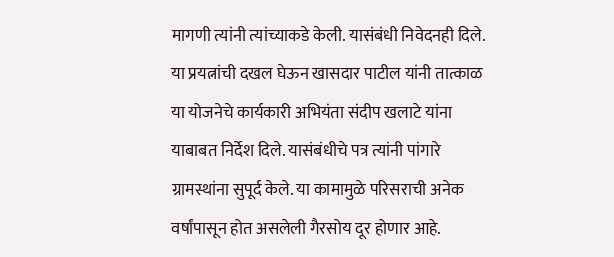मागणी त्यांनी त्यांच्याकडे केली. यासंबंधी निवेदनही दिले. या प्रयत्नांची दखल घेऊन खासदार पाटील यांनी तात्काळ या योजनेचे कार्यकारी अभियंता संदीप खलाटे यांना याबाबत निर्देश दिले. यासंबंधीचे पत्र त्यांनी पांगारे ग्रामस्थांना सुपूर्द केले. या कामामुळे परिसराची अनेक वर्षांपासून होत असलेली गैरसोय दूर होणार आहे.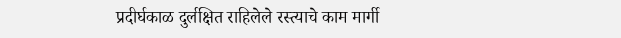प्रदीर्घकाळ दुर्लक्षित राहिलेले रस्त्याचे काम मार्गी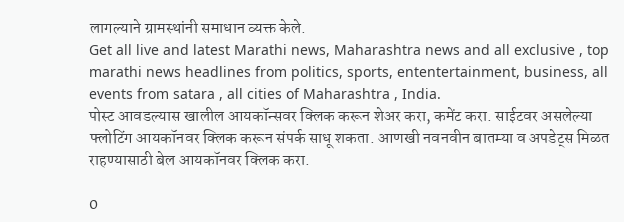लागल्याने ग्रामस्थांनी समाधान व्यक्त केले.
Get all live and latest Marathi news, Maharashtra news and all exclusive , top marathi news headlines from politics, sports, ententertainment, business, all events from satara , all cities of Maharashtra , India.
पोस्ट आवडल्यास खालील आयकॉन्सवर क्लिक करून शेअर करा, कमेंट करा. साईटवर असलेल्या फ्लोटिंग आयकॉनवर क्लिक करून संपर्क साधू शकता. आणखी नवनवीन बातम्या व अपडेट्स मिळत राहण्यासाठी बेल आयकॉनवर क्लिक करा.

0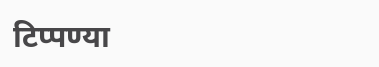टिप्पण्या